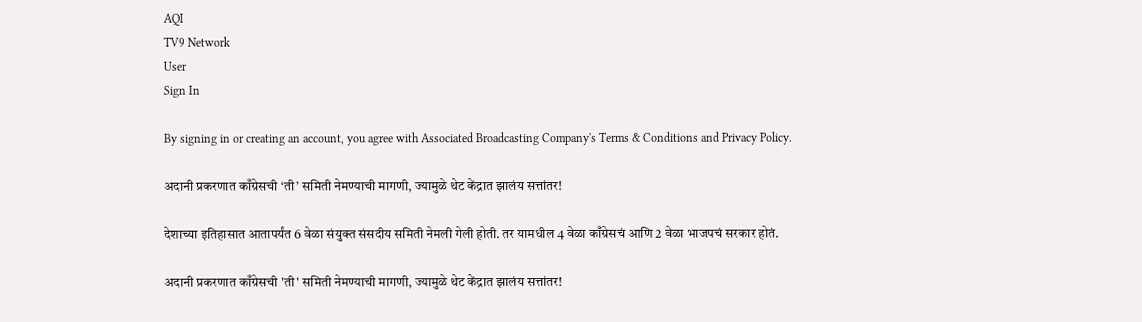AQI
TV9 Network
User
Sign In

By signing in or creating an account, you agree with Associated Broadcasting Company's Terms & Conditions and Privacy Policy.

अदानी प्रकरणात काँग्रेसची ‘ती’ समिती नेमण्याची मागणी, ज्यामुळे थेट केंद्रात झालंय सत्तांतर!

देशाच्या इतिहासात आतापर्यंत 6 वेळा संयुक्त संसदीय समिती नेमली गेली होती. तर यामधील 4 वेळा काँग्रेसचं आणि 2 वेळा भाजपचं सरकार होतं.

अदानी प्रकरणात काँग्रेसची 'ती' समिती नेमण्याची मागणी, ज्यामुळे थेट केंद्रात झालंय सत्तांतर!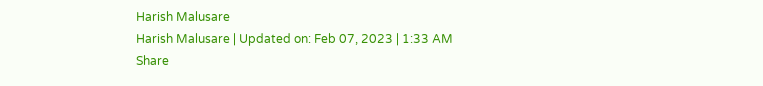Harish Malusare
Harish Malusare | Updated on: Feb 07, 2023 | 1:33 AM
Share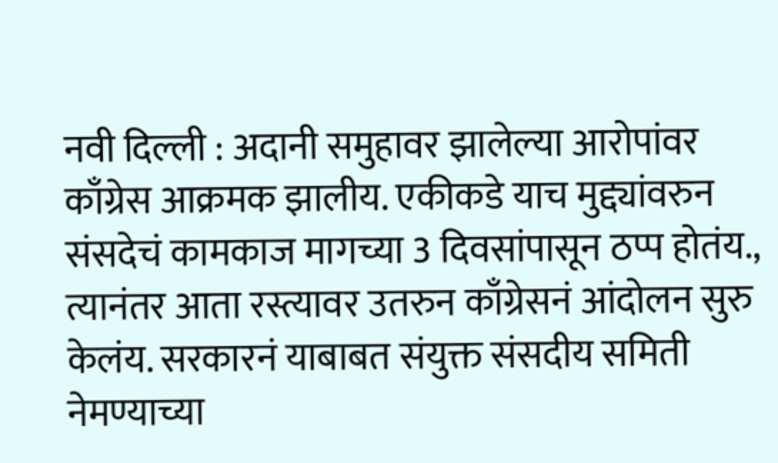नवी दिल्ली : अदानी समुहावर झालेल्या आरोपांवर काँग्रेस आक्रमक झालीय. एकीकडे याच मुद्द्यांवरुन संसदेचं कामकाज मागच्या 3 दिवसांपासून ठप्प होतंय., त्यानंतर आता रस्त्यावर उतरुन काँग्रेसनं आंदोलन सुरु केलंय. सरकारनं याबाबत संयुक्त संसदीय समिती नेमण्याच्या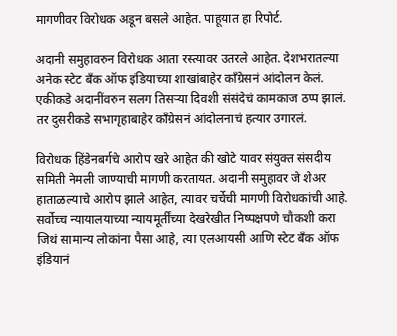मागणीवर विरोधक अडून बसले आहेत. पाहूयात हा रिपोर्ट.

अदानी समुहावरुन विरोधक आता रस्त्यावर उतरले आहेत. देशभरातल्या अनेक स्टेट बँक ऑफ इंडियाच्या शाखांबाहेर काँग्रेसनं आंदोलन केलं. एकीकडे अदानींवरुन सलग तिसऱ्या दिवशी संसंदेचं कामकाज ठप्प झालं. तर दुसरीकडे सभागृहाबाहेर काँग्रेसनं आंदोलनाचं हत्यार उगारलं.

विरोधक हिंडेनबर्गचे आरोप खरे आहेत की खोटे यावर संयुक्त संसदीय समिती नेमली जाण्याची मागणी करतायत. अदानी समुहावर जे शेअर हाताळल्याचे आरोप झाले आहेत, त्यावर चर्चेची मागणी विरोधकांची आहे. सर्वोच्च न्यायालयाच्या न्यायमूर्तींच्या देखरेखीत निष्पक्षपणे चौकशी करा जिथं सामान्य लोकांना पैसा आहे, त्या एलआयसी आणि स्टेट बँक ऑफ इंडियानं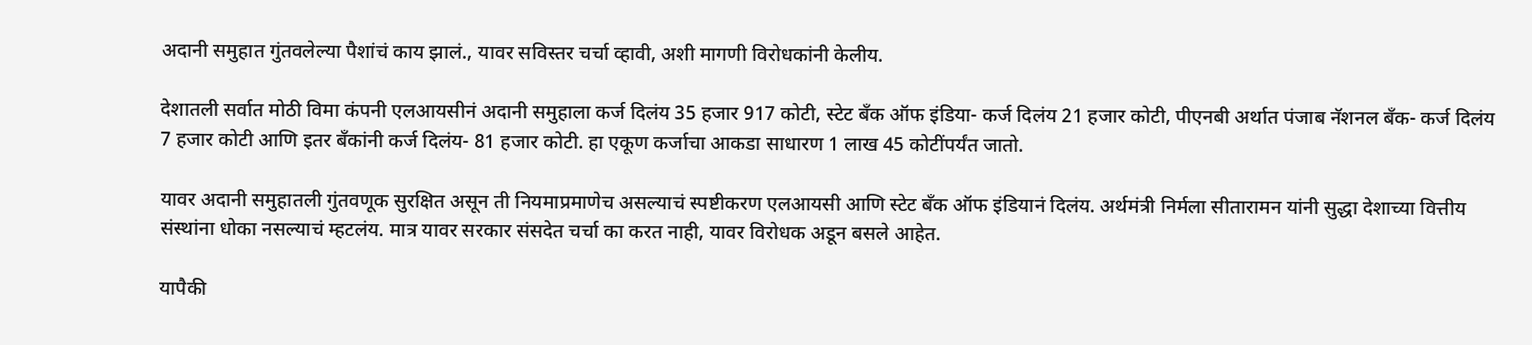अदानी समुहात गुंतवलेल्या पैशांचं काय झालं., यावर सविस्तर चर्चा व्हावी, अशी मागणी विरोधकांनी केलीय.

देशातली सर्वात मोठी विमा कंपनी एलआयसीनं अदानी समुहाला कर्ज दिलंय 35 हजार 917 कोटी, स्टेट बँक ऑफ इंडिया- कर्ज दिलंय 21 हजार कोटी, पीएनबी अर्थात पंजाब नॅशनल बँक- कर्ज दिलंय 7 हजार कोटी आणि इतर बँकांनी कर्ज दिलंय- 81 हजार कोटी. हा एकूण कर्जाचा आकडा साधारण 1 लाख 45 कोटींपर्यंत जातो.

यावर अदानी समुहातली गुंतवणूक सुरक्षित असून ती नियमाप्रमाणेच असल्याचं स्पष्टीकरण एलआयसी आणि स्टेट बँक ऑफ इंडियानं दिलंय. अर्थमंत्री निर्मला सीतारामन यांनी सुद्धा देशाच्या वित्तीय संस्थांना धोका नसल्याचं म्हटलंय. मात्र यावर सरकार संसदेत चर्चा का करत नाही, यावर विरोधक अडून बसले आहेत.

यापैकी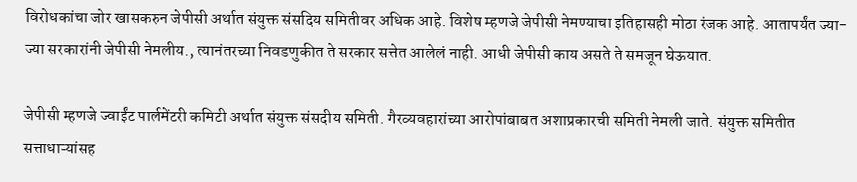विरोधकांचा जोर खासकरुन जेपीसी अर्थात संयुक्त संसदिय समितीवर अधिक आहे. विशेष म्हणजे जेपीसी नेमण्याचा इतिहासही मोठा रंजक आहे. आतापर्यंत ज्या-ज्या सरकारांनी जेपीसी नेमलीय., त्यानंतरच्या निवडणुकीत ते सरकार सत्तेत आलेलं नाही. आधी जेपीसी काय असते ते समजून घेऊयात.

जेपीसी म्हणजे ज्वाईंट पार्लमेंटरी कमिटी अर्थात संयुक्त संसदीय समिती. गैरव्यवहारांच्या आरोपांबाबत अशाप्रकारची समिती नेमली जाते. संयुक्त समितीत सत्ताधाऱ्यांसह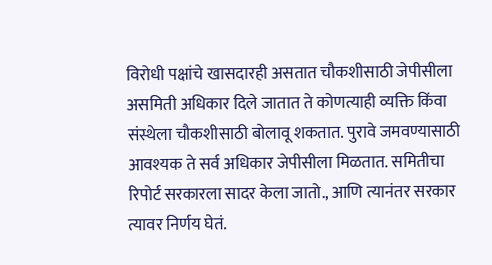विरोधी पक्षांचे खासदारही असतात चौकशीसाठी जेपीसीला असमिती अधिकार दिले जातात ते कोणत्याही व्यक्ति किंवा संस्थेला चौकशीसाठी बोलावू शकतात. पुरावे जमवण्यासाठी आवश्यक ते सर्व अधिकार जेपीसीला मिळतात. समितीचा रिपोर्ट सरकारला सादर केला जातो., आणि त्यानंतर सरकार त्यावर निर्णय घेतं.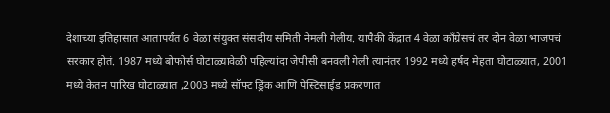देशाच्या इतिहासात आतापर्यंत 6 वेळा संयुक्त संसदीय समिती नेमली गेलीय. यापैकी केंद्रात 4 वेळा काँग्रेसचं तर दोन वेळा भाजपचं सरकार होतं. 1987 मध्ये बोफोर्स घोटाळ्यावेळी पहिल्यांदा जेपीसी बनवली गेली त्यानंतर 1992 मध्ये हर्षद मेहता घोटाळ्यात, 2001 मध्ये केतन पारिख घोटाळ्यात ,2003 मध्ये सॉफ्ट ड्रिंक आणि पेस्टिसाईड प्रकरणात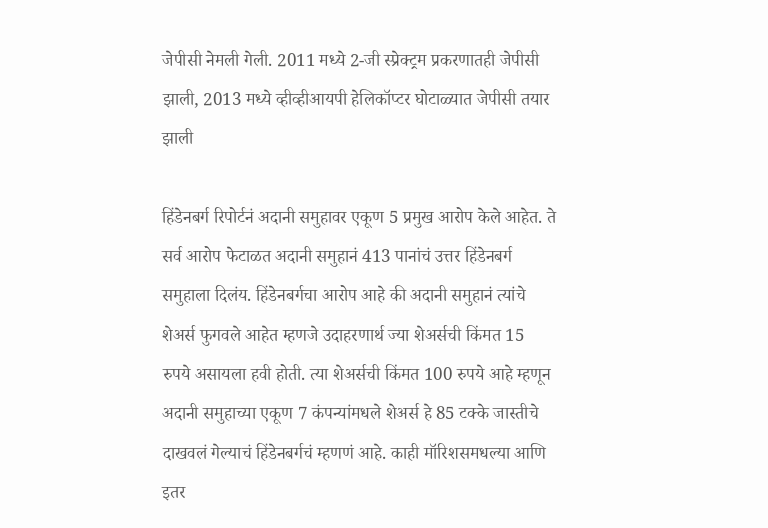जेपीसी नेमली गेली. 2011 मध्ये 2-जी स्प्रेक्ट्रम प्रकरणातही जेपीसी झाली, 2013 मध्ये व्हीव्हीआयपी हेलिकॉप्टर घोटाळ्यात जेपीसी तयार झाली

हिंडेनबर्ग रिपोर्टनं अदानी समुहावर एकूण 5 प्रमुख आरोप केले आहेत. ते सर्व आरोप फेटाळत अदानी समुहानं 413 पानांचं उत्तर हिंडेनबर्ग समुहाला दिलंय. हिंडेनबर्गचा आरोप आहे की अदानी समुहानं त्यांचे शेअर्स फुगवले आहेत म्हणजे उदाहरणार्थ ज्या शेअर्सची किंमत 15 रुपये असायला हवी होती. त्या शेअर्सची किंमत 100 रुपये आहे म्हणून अदानी समुहाच्या एकूण 7 कंपन्यांमधले शेअर्स हे 85 टक्के जास्तीचे दाखवलं गेल्याचं हिंडेनबर्गचं म्हणणं आहे. काही मॉरिशसमधल्या आणि इतर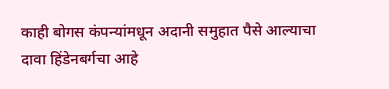काही बोगस कंपन्यांमधून अदानी समुहात पैसे आल्याचा दावा हिंडेनबर्गचा आहे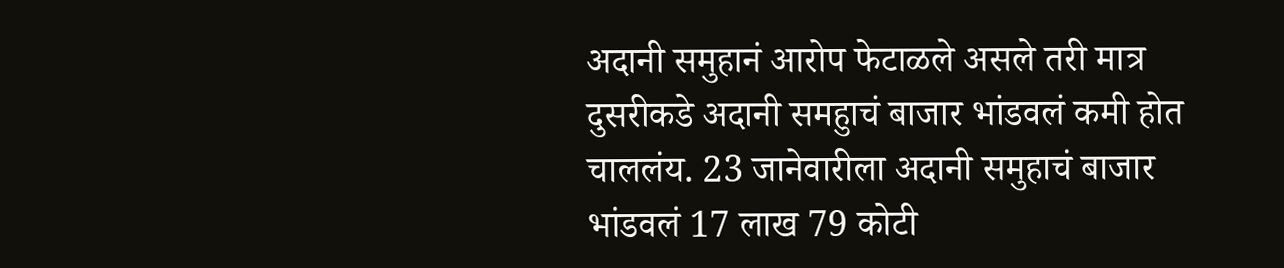अदानी समुहानं आरोप फेटाळले असले तरी मात्र दुसरीकडे अदानी समहुाचं बाजार भांडवलं कमी होत चाललंय. 23 जानेवारीला अदानी समुहाचं बाजार भांडवलं 17 लाख 79 कोटी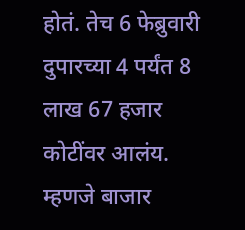होतं. तेच 6 फेब्रुवारी दुपारच्या 4 पर्यंत 8 लाख 67 हजार कोटींवर आलंय. म्हणजे बाजार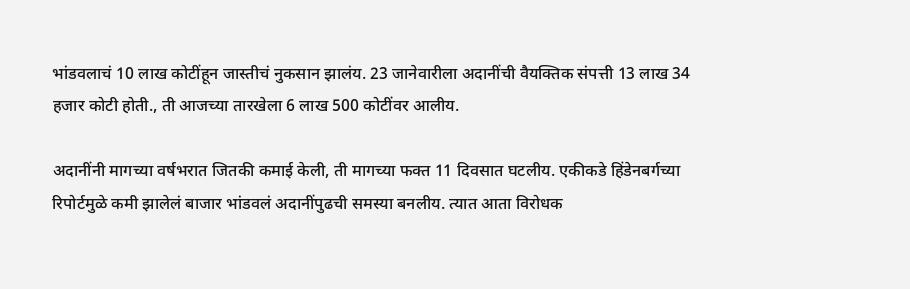भांडवलाचं 10 लाख कोटींहून जास्तीचं नुकसान झालंय. 23 जानेवारीला अदानींची वैयक्तिक संपत्ती 13 लाख 34 हजार कोटी होती., ती आजच्या तारखेला 6 लाख 500 कोटींवर आलीय.

अदानींनी मागच्या वर्षभरात जितकी कमाई केली, ती मागच्या फक्त 11 दिवसात घटलीय. एकीकडे हिंडेनबर्गच्या रिपोर्टमुळे कमी झालेलं बाजार भांडवलं अदानींपुढची समस्या बनलीय. त्यात आता विरोधक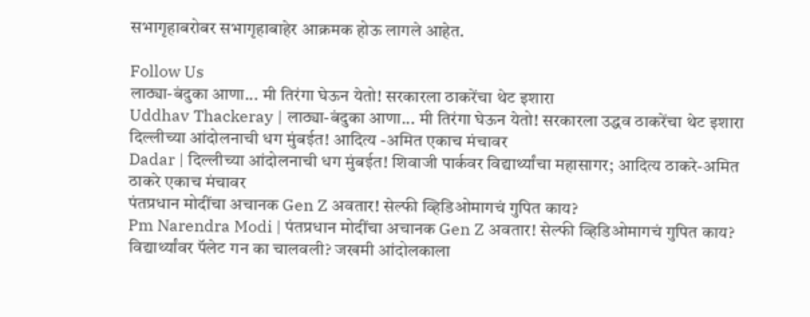सभागृहाबरोबर सभागृहाबाहेर आक्रमक होऊ लागले आहेत.

Follow Us
लाठ्या-बंदुका आणा... मी तिरंगा घेऊन येतो! सरकारला ठाकरेंचा थेट इशारा
Uddhav Thackeray | लाठ्या-बंदुका आणा... मी तिरंगा घेऊन येतो! सरकारला उद्धव ठाकरेंचा थेट इशारा
दिल्लीच्या आंदोलनाची धग मुंबईत! आदित्य -अमित एकाच मंचावर
Dadar | दिल्लीच्या आंदोलनाची धग मुंबईत! शिवाजी पार्कवर विद्यार्थ्यांचा महासागर; आदित्य ठाकरे-अमित ठाकरे एकाच मंचावर
पंतप्रधान मोदींचा अचानक Gen Z अवतार! सेल्फी व्हिडिओमागचं गुपित काय?
Pm Narendra Modi | पंतप्रधान मोदींचा अचानक Gen Z अवतार! सेल्फी व्हिडिओमागचं गुपित काय?
विद्यार्थ्यांवर पॅलेट गन का चालवली? जखमी आंदोलकाला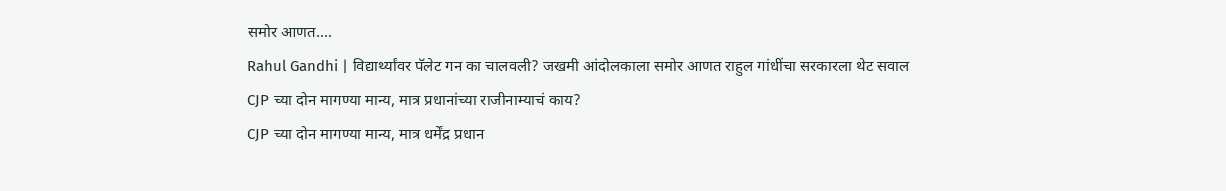समोर आणत....
Rahul Gandhi | विद्यार्थ्यांवर पॅलेट गन का चालवली? जखमी आंदोलकाला समोर आणत राहुल गांधींचा सरकारला थेट सवाल
CJP च्या दोन मागण्या मान्य, मात्र प्रधानांच्या राजीनाम्याचं काय?
CJP च्या दोन मागण्या मान्य, मात्र धर्मेंद्र प्रधान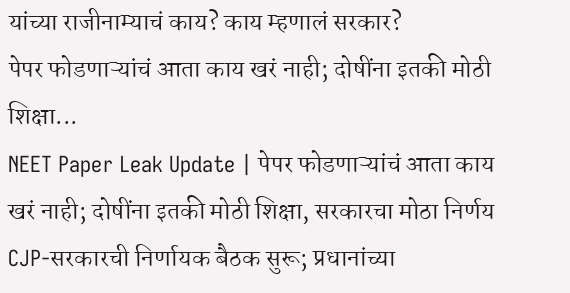यांच्या राजीनाम्याचं काय? काय म्हणालं सरकार?
पेपर फोडणाऱ्यांचं आता काय खरं नाही; दोषींना इतकी मोठी शिक्षा...
NEET Paper Leak Update | पेपर फोडणाऱ्यांचं आता काय खरं नाही; दोषींना इतकी मोठी शिक्षा, सरकारचा मोठा निर्णय
CJP-सरकारची निर्णायक बैठक सुरू; प्रधानांच्या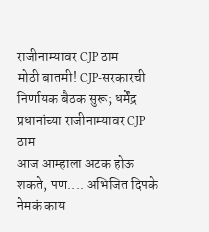राजीनाम्यावर CJP ठाम
मोठी बातमी! CJP-सरकारची निर्णायक बैठक सुरू; धर्मेंद्र प्रधानांच्या राजीनाम्यावर CJP ठाम
आज आम्हाला अटक होऊ शकते, पण.... अभिजित दिपके नेमकं काय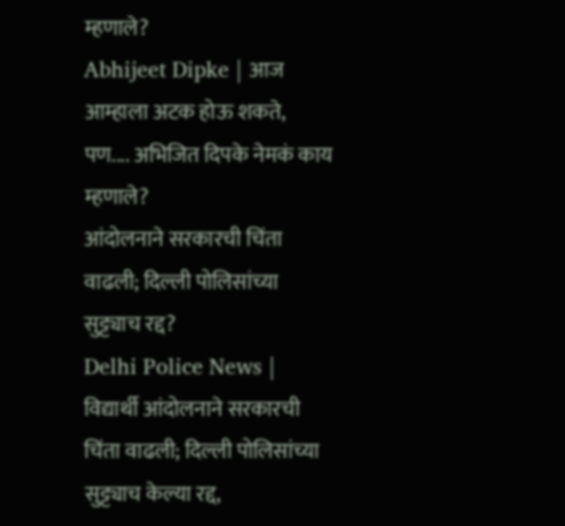म्हणाले?
Abhijeet Dipke | आज आम्हाला अटक होऊ शकते, पण.... अभिजित दिपके नेमकं काय म्हणाले?
आंदोलनाने सरकारची चिंता वाढली; दिल्ली पोलिसांच्या सुट्ट्याच रद्द?
Delhi Police News | विद्यार्थी आंदोलनाने सरकारची चिंता वाढली; दिल्ली पोलिसांच्या सुट्ट्याच केल्या रद्द,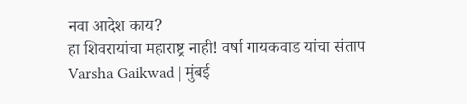नवा आदेश काय?
हा शिवरायांचा महाराष्ट्र नाही! वर्षा गायकवाड यांचा संताप
Varsha Gaikwad | मुंबई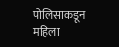पोलिसाकडून महिला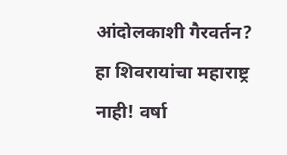आंदोलकाशी गैरवर्तन? हा शिवरायांचा महाराष्ट्र नाही! वर्षा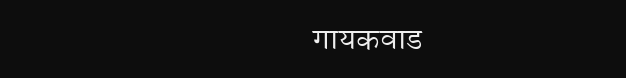गायकवाड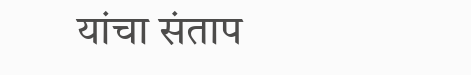यांचा संताप